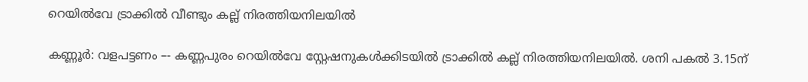റെയിൽവേ ട്രാക്കിൽ വീണ്ടും കല്ല് നിരത്തിയനിലയിൽ

കണ്ണൂർ: വളപട്ടണം –- കണ്ണപുരം റെയിൽവേ സ്റ്റേഷനുകൾക്കിടയിൽ ട്രാക്കിൽ കല്ല് നിരത്തിയനിലയിൽ. ശനി പകൽ 3.15ന്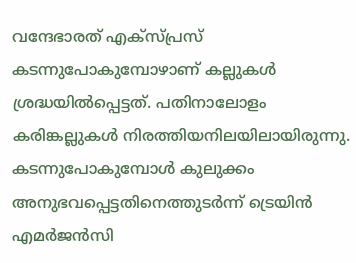വന്ദേഭാരത് എക്സ്പ്രസ് കടന്നുപോകുമ്പോഴാണ് കല്ലുകൾ ശ്രദ്ധയിൽപ്പെട്ടത്. പതിനാലോളം കരിങ്കല്ലുകൾ നിരത്തിയനിലയിലായിരുന്നു. കടന്നുപോകുമ്പോൾ കുലുക്കം അനുഭവപ്പെട്ടതിനെത്തുടർന്ന് ട്രെയിൻ എമർജൻസി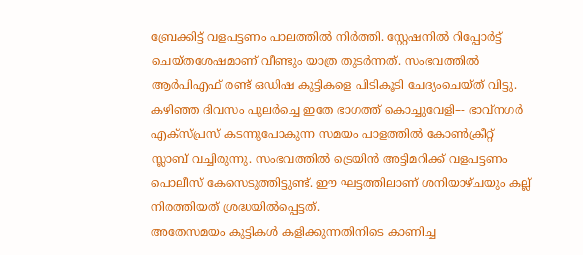ബ്രേക്കിട്ട് വളപട്ടണം പാലത്തിൽ നിർത്തി. സ്റ്റേഷനിൽ റിപ്പോർട്ട് ചെയ്തശേഷമാണ് വീണ്ടും യാത്ര തുടർന്നത്. സംഭവത്തിൽ ആർപിഎഫ് രണ്ട് ഒഡിഷ കുട്ടികളെ പിടികൂടി ചേദ്യംചെയ്ത് വിട്ടു.
കഴിഞ്ഞ ദിവസം പുലർച്ചെ ഇതേ ഭാഗത്ത് കൊച്ചുവേളി–- ഭാവ്നഗർ എക്സ്പ്രസ് കടന്നുപോകുന്ന സമയം പാളത്തിൽ കോൺക്രീറ്റ് സ്ലാബ് വച്ചിരുന്നു. സംഭവത്തിൽ ട്രെയിൻ അട്ടിമറിക്ക് വളപട്ടണം പൊലീസ് കേസെടുത്തിട്ടുണ്ട്. ഈ ഘട്ടത്തിലാണ് ശനിയാഴ്ചയും കല്ല് നിരത്തിയത് ശ്രദ്ധയിൽപ്പെട്ടത്.
അതേസമയം കുട്ടികൾ കളിക്കുന്നതിനിടെ കാണിച്ച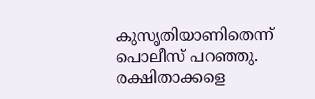കുസൃതിയാണിതെന്ന് പൊലീസ് പറഞ്ഞു. രക്ഷിതാക്കളെ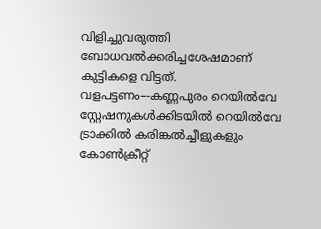വിളിച്ചുവരുത്തി ബോധവൽക്കരിച്ചശേഷമാണ് കുട്ടികളെ വിട്ടത്. വളപട്ടണം–-കണ്ണപുരം റെയിൽവേ സ്റ്റേഷനുകൾക്കിടയിൽ റെയിൽവേ ട്രാക്കിൽ കരിങ്കൽച്ചീളുകളും കോൺക്രീറ്റ്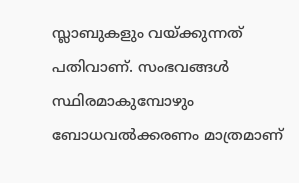സ്ലാബുകളും വയ്ക്കുന്നത് പതിവാണ്. സംഭവങ്ങൾ സ്ഥിരമാകുമ്പോഴും ബോധവൽക്കരണം മാത്രമാണ്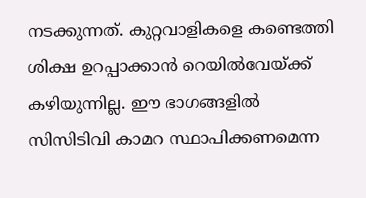നടക്കുന്നത്. കുറ്റവാളികളെ കണ്ടെത്തി ശിക്ഷ ഉറപ്പാക്കാൻ റെയിൽവേയ്ക്ക് കഴിയുന്നില്ല. ഈ ഭാഗങ്ങളിൽ സിസിടിവി കാമറ സ്ഥാപിക്കണമെന്ന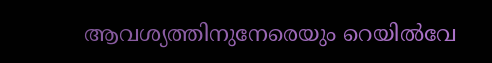ആവശ്യത്തിനുനേരെയും റെയിൽവേ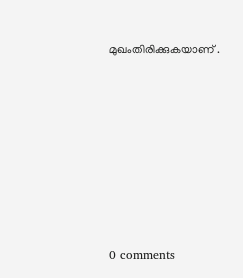മുഖംതിരിക്കുകയാണ് .










0 comments